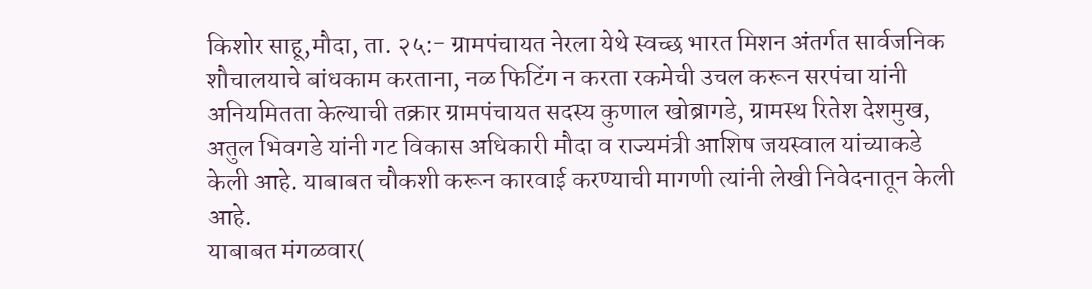किशोर साहू,मौदा, ता. २५:- ग्रामपंचायत नेरला येथे स्वच्छ भारत मिशन अंतर्गत सार्वजनिक शौचालयाचे बांधकाम करताना, नळ फिटिंग न करता रकमेची उचल करून सरपंचा यांनी अनियमितता केल्याची तक्रार ग्रामपंचायत सदस्य कुणाल खोब्रागडे, ग्रामस्थ रितेश देशमुख, अतुल भिवगडे यांनी गट विकास अधिकारी मौदा व राज्यमंत्री आशिष जयस्वाल यांच्याकडे केली आहे. याबाबत चौकशी करून कारवाई करण्याची मागणी त्यांनी लेखी निवेदनातून केली आहे.
याबाबत मंगळवार(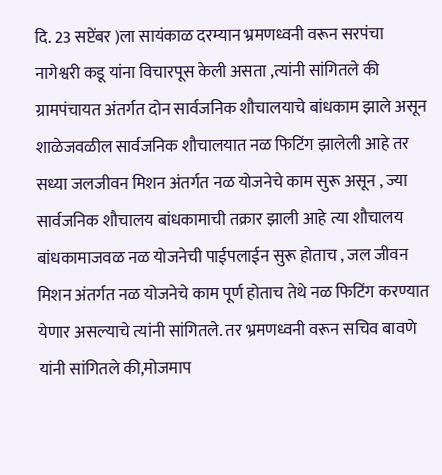दि. 23 सप्टेंबर )ला सायंकाळ दरम्यान भ्रमणध्वनी वरून सरपंचा नागेश्वरी कडू यांना विचारपूस केली असता ,त्यांनी सांगितले की ग्रामपंचायत अंतर्गत दोन सार्वजनिक शौचालयाचे बांधकाम झाले असून शाळेजवळील सार्वजनिक शौचालयात नळ फिटिंग झालेली आहे तर सध्या जलजीवन मिशन अंतर्गत नळ योजनेचे काम सुरू असून , ज्या सार्वजनिक शौचालय बांधकामाची तक्रार झाली आहे त्या शौचालय बांधकामाजवळ नळ योजनेची पाईपलाईन सुरू होताच , जल जीवन मिशन अंतर्गत नळ योजनेचे काम पूर्ण होताच तेथे नळ फिटिंग करण्यात येणार असल्याचे त्यांनी सांगितले. तर भ्रमणध्वनी वरून सचिव बावणे यांनी सांगितले की,मोजमाप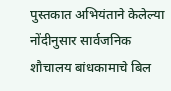पुस्तकात अभियंताने केलेल्या नोंदीनुसार सार्वजनिक शौचालय बांधकामाचे बिल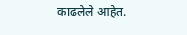काढलेले आहेत.